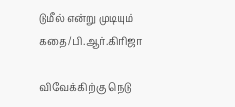டுமீல் என்று முடியும் கதை/பி.ஆர்.கிரிஜா

விவேக்கிற்கு நெடு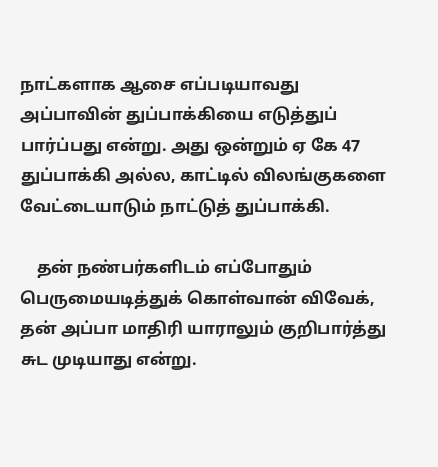நாட்களாக ஆசை எப்படியாவது அப்பாவின் துப்பாக்கியை எடுத்துப் பார்ப்பது என்று. அது ஒன்றும் ஏ கே 47 துப்பாக்கி அல்ல, காட்டில் விலங்குகளை வேட்டையாடும் நாட்டுத் துப்பாக்கி.

    தன் நண்பர்களிடம் எப்போதும் பெருமையடித்துக் கொள்வான் விவேக், தன் அப்பா மாதிரி யாராலும் குறிபார்த்து சுட முடியாது என்று.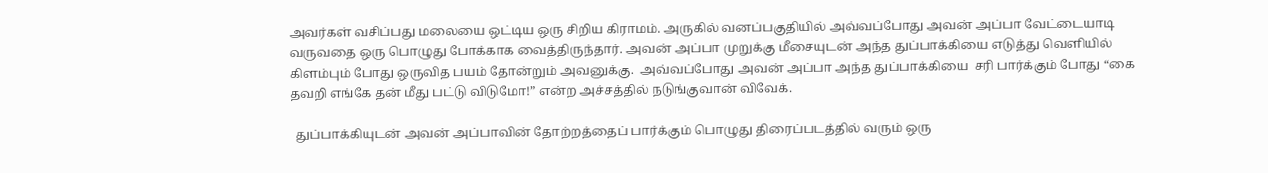அவர்கள் வசிப்பது மலையை ஒட்டிய ஒரு சிறிய கிராமம். அருகில் வனப்பகுதியில் அவ்வப்போது அவன் அப்பா வேட்டையாடி வருவதை ஒரு பொழுது போக்காக வைத்திருந்தார். அவன் அப்பா முறுக்கு மீசையுடன் அந்த துப்பாக்கியை எடுத்து வெளியில் கிளம்பும் போது ஒருவித பயம் தோன்றும் அவனுக்கு.  அவ்வப்போது அவன் அப்பா அந்த துப்பாக்கியை  சரி பார்க்கும் போது “கை தவறி எங்கே தன் மீது பட்டு விடுமோ!” என்ற அச்சத்தில் நடுங்குவான் விவேக்.

  துப்பாக்கியுடன் அவன் அப்பாவின் தோற்றத்தைப் பார்க்கும் பொழுது திரைப்படத்தில் வரும் ஒரு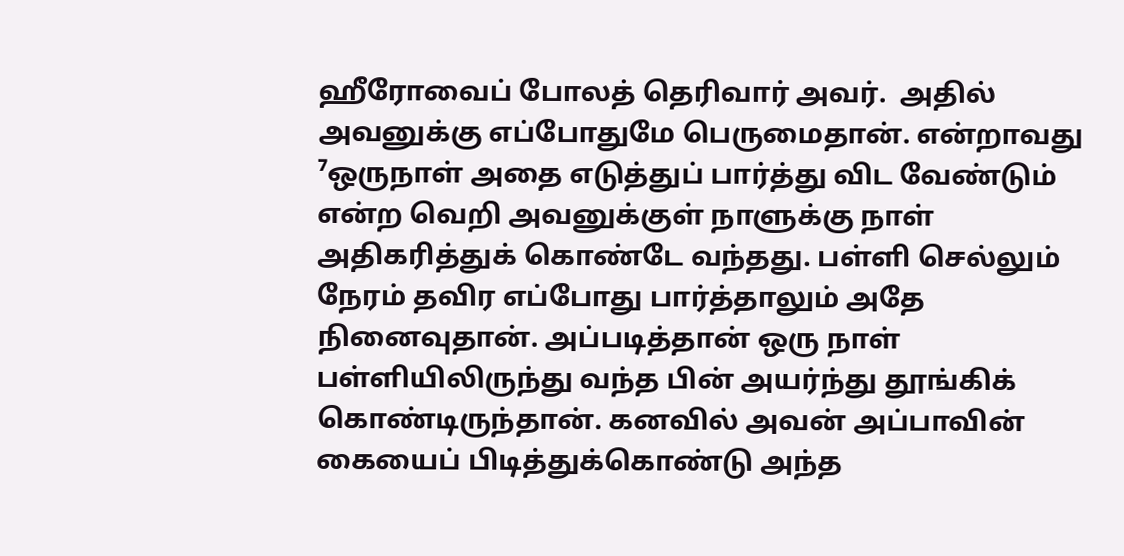ஹீரோவைப் போலத் தெரிவார் அவர்.  அதில் அவனுக்கு எப்போதுமே பெருமைதான். என்றாவது ⁷ஒருநாள் அதை எடுத்துப் பார்த்து விட வேண்டும் என்ற வெறி அவனுக்குள் நாளுக்கு நாள் அதிகரித்துக் கொண்டே வந்தது. பள்ளி செல்லும் நேரம் தவிர எப்போது பார்த்தாலும் அதே நினைவுதான். அப்படித்தான் ஒரு நாள் பள்ளியிலிருந்து வந்த பின் அயர்ந்து தூங்கிக் கொண்டிருந்தான். கனவில் அவன் அப்பாவின் கையைப் பிடித்துக்கொண்டு அந்த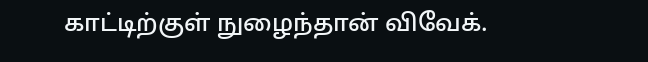காட்டிற்குள் நுழைந்தான் விவேக்.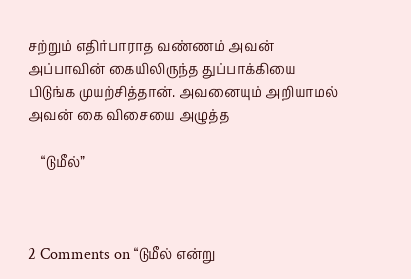சற்றும் எதிர்பாராத வண்ணம் அவன் அப்பாவின் கையிலிருந்த துப்பாக்கியை பிடுங்க முயற்சித்தான். அவனையும் அறியாமல் அவன் கை விசையை அழுத்த

    “டுமீல்”



2 Comments on “டுமீல் என்று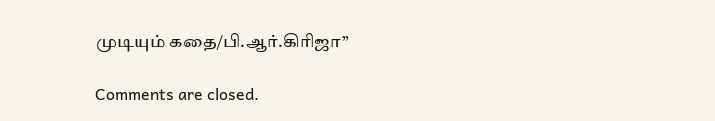முடியும் கதை/பி.ஆர்.கிரிஜா”

Comments are closed.